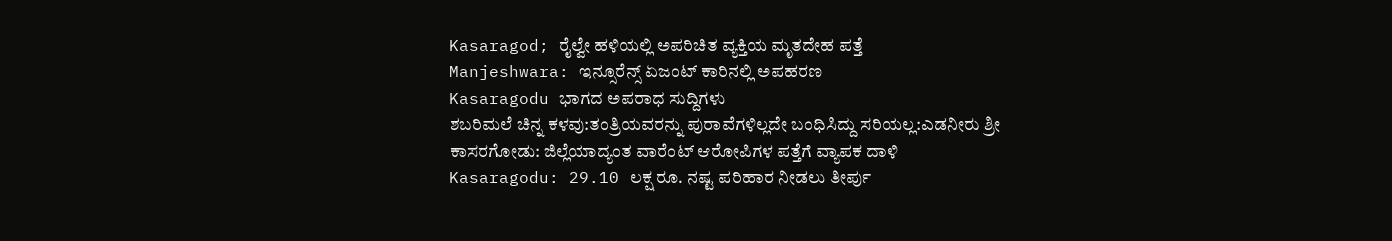Kasaragod; ರೈಲ್ವೇ ಹಳಿಯಲ್ಲಿ ಅಪರಿಚಿತ ವ್ಯಕ್ತಿಯ ಮೃತದೇಹ ಪತ್ತೆ
Manjeshwara: ಇನ್ಸೂರೆನ್ಸ್ ಏಜಂಟ್ ಕಾರಿನಲ್ಲಿ ಅಪಹರಣ
Kasaragodu ಭಾಗದ ಅಪರಾಧ ಸುದ್ದಿಗಳು
ಶಬರಿಮಲೆ ಚಿನ್ನ ಕಳವು:ತಂತ್ರಿಯವರನ್ನು ಪುರಾವೆಗಳಿಲ್ಲದೇ ಬಂಧಿಸಿದ್ದು ಸರಿಯಲ್ಲ:ಎಡನೀರು ಶ್ರೀ
ಕಾಸರಗೋಡು: ಜಿಲ್ಲೆಯಾದ್ಯಂತ ವಾರೆಂಟ್ ಆರೋಪಿಗಳ ಪತ್ತೆಗೆ ವ್ಯಾಪಕ ದಾಳಿ
Kasaragodu: 29.10 ಲಕ್ಷ ರೂ. ನಷ್ಟ ಪರಿಹಾರ ನೀಡಲು ತೀರ್ಪು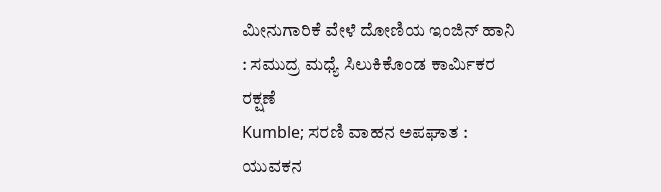ಮೀನುಗಾರಿಕೆ ವೇಳೆ ದೋಣಿಯ ಇಂಜಿನ್ ಹಾನಿ : ಸಮುದ್ರ ಮಧ್ಯೆ ಸಿಲುಕಿಕೊಂಡ ಕಾರ್ಮಿಕರ ರಕ್ಷಣೆ
Kumble; ಸರಣಿ ವಾಹನ ಅಪಘಾತ : ಯುವಕನ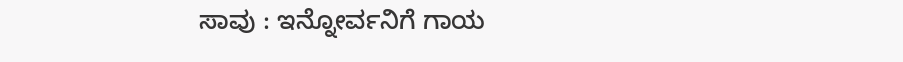ಸಾವು : ಇನ್ನೋರ್ವನಿಗೆ ಗಾಯ